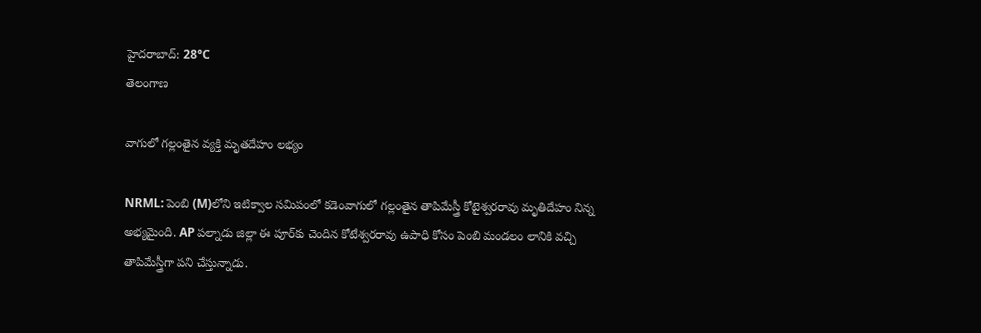హైదరాబాద్: 28°C
తెలంగాణ

వాగులో గల్లంతైన వ్యక్తి మృతదేహం లభ్యం

NRML: పెంబి (M)లోని ఇటిక్వాల సమిపంలో కడెంవాగులో గల్లంతైన తాపిమేస్త్రీ కోటైశ్వరరావు మృతిదేహం నిన్న అభ్యమైంది. AP పల్నాడు జిల్లా ఈ పూర్‌కు చెందిన కోటేశ్వరరావు ఉపాధి కోసం పెంబి మండలం లానికి వచ్చి తాపిమేస్త్రీగా పని చేస్తున్నాడు.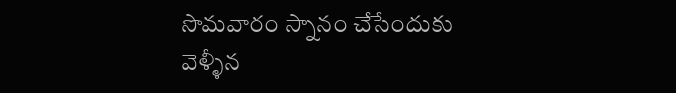సొమవారం స్నానం చేసేందుకు వెళ్ళీన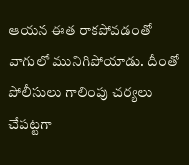ఆయన ఈత రాకపోవడంతో వాగులో మునిగిపోయాడు. దీంతో పోలీసులు గాలింపు చర్యలు చేపట్టగా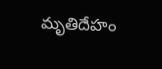మృతిదేహం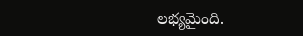లభ్యమైంది.